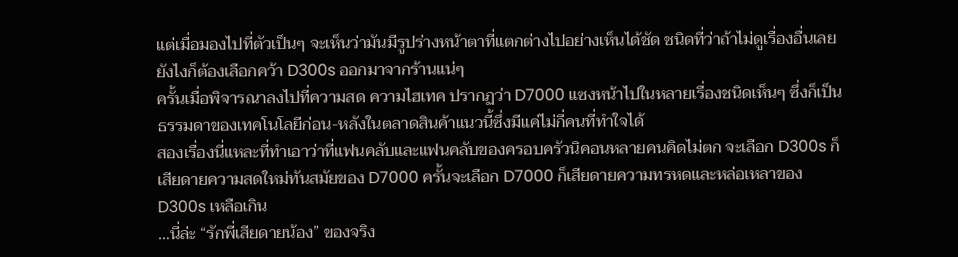แต่เมื่อมองไปที่ตัวเป็นๆ จะเห็นว่ามันมีรูปร่างหน้าตาที่แตกต่างไปอย่างเห็นได้ชัด ชนิดที่ว่าถ้าไม่ดูเรื่องอื่นเลย ยังไงก็ต้องเลือกคว้า D300s ออกมาจากร้านแน่ๆ
ครั้นเมื่อพิจารณาลงไปที่ความสด ความไฮเทค ปรากฏว่า D7000 แซงหน้าไปในหลายเรื่องชนิดเห็นๆ ซึ่งก็เป็นธรรมดาของเทคโนโลยีก่อน-หลังในตลาดสินค้าแนวนี้ซึ่งมีแค่ไม่กี่คนที่ทำใจได้
สองเรื่องนี่แหละที่ทำเอาว่าที่แฟนคลับและแฟนคลับของครอบครัวนิคอนหลายคนคิดไม่ตก จะเลือก D300s ก็เสียดายความสดใหม่ทันสมัยของ D7000 ครั้นจะเลือก D7000 ก็เสียดายความทรหดและหล่อเหลาของ D300s เหลือเกิน
…นี่ล่ะ “รักพี่เสียดายน้อง” ของจริง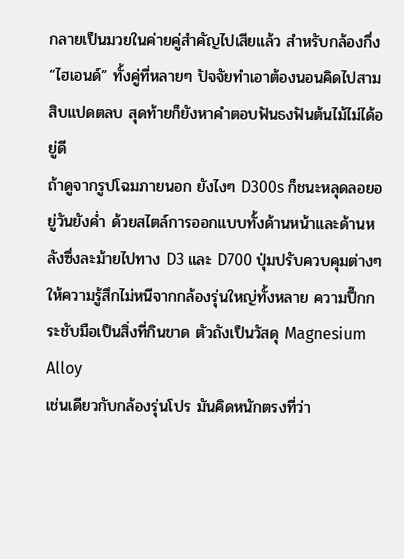กลายเป็นมวยในค่ายคู่สำคัญไปเสียแล้ว สำหรับกล้องกึ่ง “ไฮเอนด์” ทั้งคู่ที่หลายๆ ปัจจัยทำเอาต้องนอนคิดไปสามสิบแปดตลบ สุดท้ายก็ยังหาคำตอบฟันธงฟันต้นไม้ไม่ได้อยู่ดี
ถ้าดูจากรูปโฉมภายนอก ยังไงๆ D300s ก็ชนะหลุดลอยอยู่วันยังค่ำ ด้วยสไตล์การออกแบบทั้งด้านหน้าและด้านหลังซึ่งละม้ายไปทาง D3 และ D700 ปุ่มปรับควบคุมต่างๆให้ความรู้สึกไม่หนีจากกล้องรุ่นใหญ่ทั้งหลาย ความปึ๊กกระชับมือเป็นสิ่งที่กินขาด ตัวถังเป็นวัสดุ Magnesium Alloy
เช่นเดียวกับกล้องรุ่นโปร มันคิดหนักตรงที่ว่า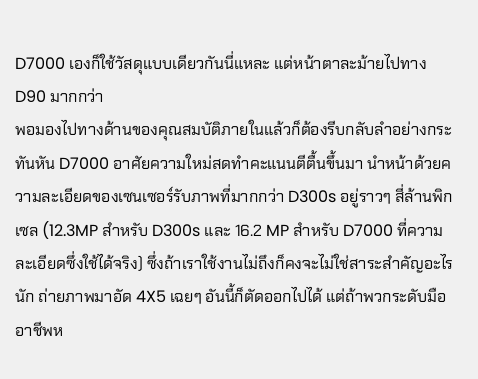D7000 เองก็ใช้วัสดุแบบเดียวกันนี่แหละ แต่หน้าตาละม้ายไปทาง D90 มากกว่า
พอมองไปทางด้านของคุณสมบัติภายในแล้วก็ต้องรีบกลับลำอย่างกระทันหัน D7000 อาศัยความใหม่สดทำคะแนนตีตื้นขึ้นมา นำหน้าด้วยความละเอียดของเซนเซอร์รับภาพที่มากกว่า D300s อยู่ราวๆ สี่ล้านพิกเซล (12.3MP สำหรับ D300s และ 16.2 MP สำหรับ D7000 ที่ความละเอียดซึ่งใช้ได้จริง) ซึ่งถ้าเราใช้งานไม่ถึงก็คงจะไม่ใช่สาระสำคัญอะไรนัก ถ่ายภาพมาอัด 4X5 เฉยๆ อันนี้ก็ตัดออกไปได้ แต่ถ้าพวกระดับมืออาชีพห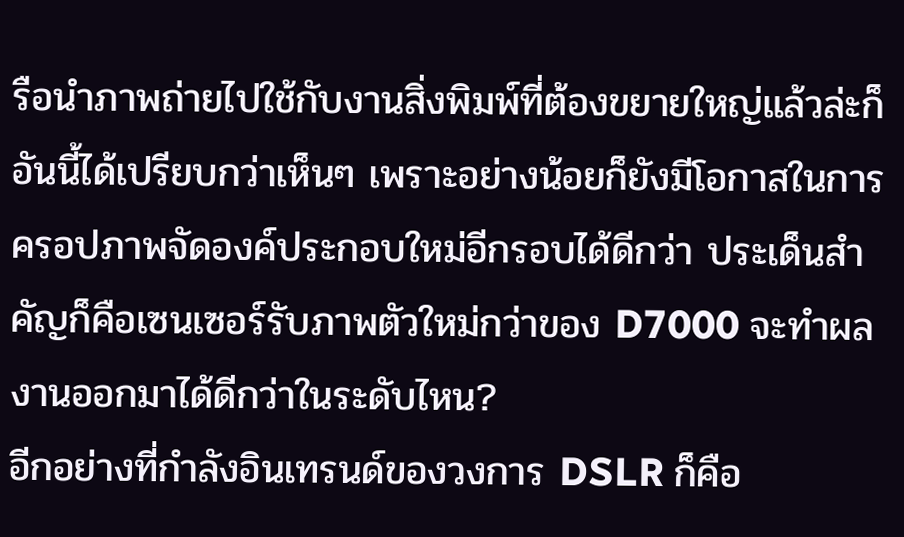รือนำภาพถ่ายไปใช้กับงานสิ่งพิมพ์ที่ต้องขยายใหญ่แล้วล่ะก็ อันนี้ได้เปรียบกว่าเห็นๆ เพราะอย่างน้อยก็ยังมีโอกาสในการครอปภาพจัดองค์ประกอบใหม่อีกรอบได้ดีกว่า ประเด็นสำคัญก็คือเซนเซอร์รับภาพตัวใหม่กว่าของ D7000 จะทำผลงานออกมาได้ดีกว่าในระดับไหน?
อีกอย่างที่กำลังอินเทรนด์ของวงการ DSLR ก็คือ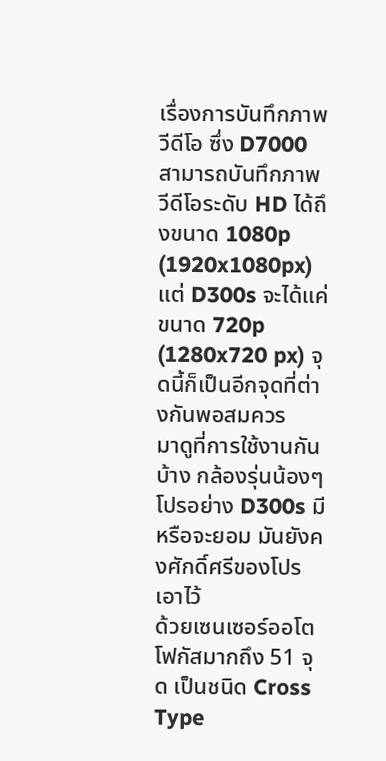เรื่องการบันทึกภาพวีดีโอ ซึ่ง D7000 สามารถบันทึกภาพวีดีโอระดับ HD ได้ถึงขนาด 1080p (1920x1080px) แต่ D300s จะได้แค่ขนาด 720p (1280x720 px) จุดนี้ก็เป็นอีกจุดที่ต่างกันพอสมควร
มาดูที่การใช้งานกันบ้าง กล้องรุ่นน้องๆ โปรอย่าง D300s มีหรือจะยอม มันยังคงศักดิ์ศรีของโปรเอาไว้
ด้วยเซนเซอร์ออโตโฟกัสมากถึง 51 จุด เป็นชนิด Cross Type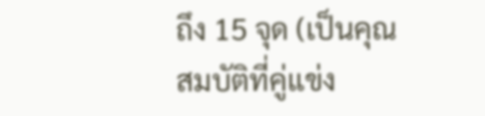ถึง 15 จุด (เป็นคุณสมบัติที่คู่แข่ง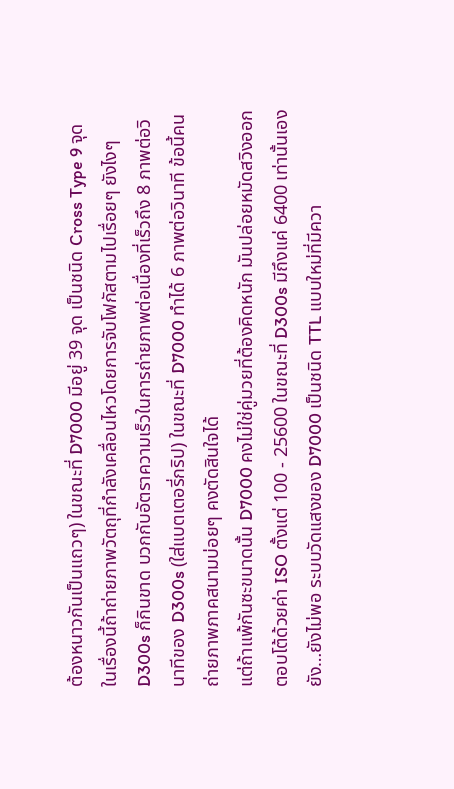ต้องหนาวกันเป็นแถวๆ) ในขณะที่ D7000 มีอยู่ 39 จุด เป็นชนิด Cross Type 9 จุด ในเรื่องนี้ถ้าถ่ายภาพวัตถุที่กำลังเคลื่อนไหวโดยการจับโฟกัสตามไปเรื่อยๆ ยังไงๆ D300s ก็กินขาด บวกกับอัตราความเร็วในการถ่ายภาพต่อเนื่องที่เร็วถึง 8 ภาพต่อวินาทีของ D300s (ใส่แบตเตอรี่กริป) ในขณะที่ D7000 ทำได้ 6 ภาพต่อวินาที ข้อนี้คนถ่ายภาพภาคสนามบ่อยๆ คงตัดสินใจได้
แต่ถ้าแพ้กันซะขนาดนั้น D7000 คงไม่ใช่คู่มวยที่ต้องคิดหนัก มันปล่อยหมัดสวิงออกตอบโต้ด้วยค่า ISO ตั้งแต่ 100 - 25600 ในขณะที่ D300s มีถึงแค่ 6400 เท่านั้นเอง
ยัง…ยังไม่พอ ระบบวัดแสงของ D7000 เป็นชนิด TTL แบบใหม่ที่มีควา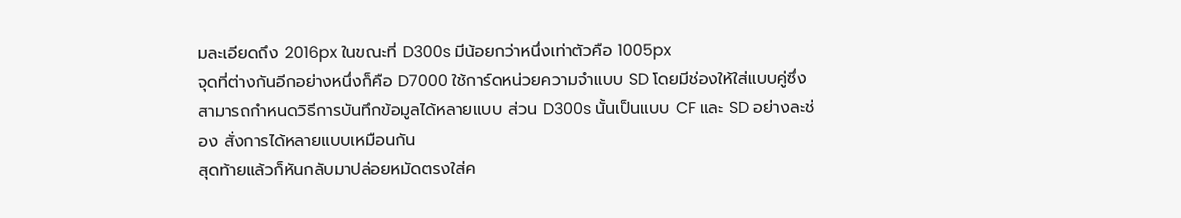มละเอียดถึง 2016px ในขณะที่ D300s มีน้อยกว่าหนึ่งเท่าตัวคือ 1005px
จุดที่ต่างกันอีกอย่างหนึ่งก็คือ D7000 ใช้การ์ดหน่วยความจำแบบ SD โดยมีช่องให้ใส่แบบคู่ซึ่งสามารถกำหนดวิธีการบันทึกข้อมูลได้หลายแบบ ส่วน D300s นั้นเป็นแบบ CF และ SD อย่างละช่อง สั่งการได้หลายแบบเหมือนกัน
สุดท้ายแล้วก็หันกลับมาปล่อยหมัดตรงใส่ค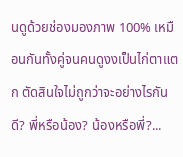นดูด้วยช่องมองภาพ 100% เหมือนกันทั้งคู่จนคนดูงงเป็นไก่ตาแตก ตัดสินใจไม่ถูกว่าจะอย่างไรกันดี? พี่หรือน้อง? น้องหรือพี่?...